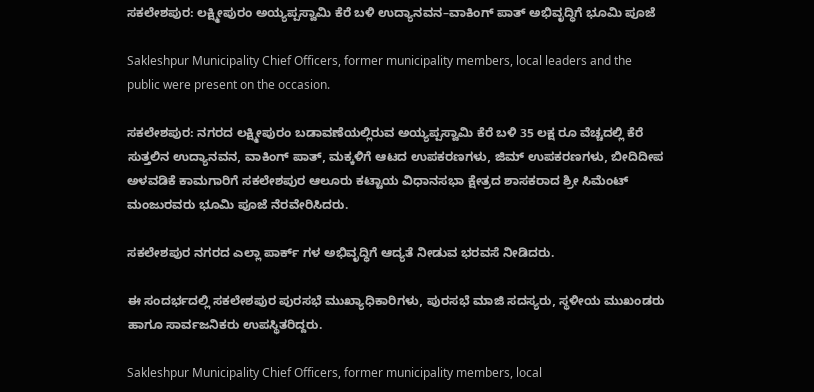ಸಕಲೇಶಪುರ: ಲಕ್ಷ್ಮೀಪುರಂ ಅಯ್ಯಪ್ಪಸ್ವಾಮಿ ಕೆರೆ ಬಳಿ ಉದ್ಯಾನವನ–ವಾಕಿಂಗ್ ಪಾತ್ ಅಭಿವೃದ್ಧಿಗೆ ಭೂಮಿ ಪೂಜೆ

Sakleshpur Municipality Chief Officers, former municipality members, local leaders and the public were present on the occasion.

ಸಕಲೇಶಪುರ: ನಗರದ ಲಕ್ಷ್ಮೀಪುರಂ ಬಡಾವಣೆಯಲ್ಲಿರುವ ಅಯ್ಯಪ್ಪಸ್ವಾಮಿ ಕೆರೆ ಬಳಿ 35 ಲಕ್ಷ ರೂ ವೆಚ್ಚದಲ್ಲಿ ಕೆರೆ ಸುತ್ತಲಿನ ಉದ್ಯಾನವನ, ವಾಕಿಂಗ್ ಪಾತ್, ಮಕ್ಕಳಿಗೆ ಆಟದ ಉಪಕರಣಗಳು, ಜಿಮ್ ಉಪಕರಣಗಳು, ಬೀದಿದೀಪ ಅಳವಡಿಕೆ ಕಾಮಗಾರಿಗೆ ಸಕಲೇಶಪುರ ಆಲೂರು ಕಟ್ಟಾಯ ವಿಧಾನಸಭಾ ಕ್ಷೇತ್ರದ ಶಾಸಕರಾದ ಶ್ರೀ ಸಿಮೆಂಟ್ ಮಂಜುರವರು ಭೂಮಿ ಪೂಜೆ ನೆರವೇರಿಸಿದರು.

ಸಕಲೇಶಪುರ ನಗರದ ಎಲ್ಲಾ ಪಾರ್ಕ್ ಗಳ ಅಭಿವೃದ್ಧಿಗೆ ಆದ್ಯತೆ ನೀಡುವ ಭರವಸೆ ನೀಡಿದರು.

ಈ ಸಂದರ್ಭದಲ್ಲಿ ಸಕಲೇಶಪುರ ಪುರಸಭೆ ಮುಖ್ಯಾಧಿಕಾರಿಗಳು, ಪುರಸಭೆ ಮಾಜಿ ಸದಸ್ಯರು, ಸ್ಥಳೀಯ ಮುಖಂಡರು ಹಾಗೂ ಸಾರ್ವಜನಿಕರು ಉಪಸ್ಥಿತರಿದ್ದರು.

Sakleshpur Municipality Chief Officers, former municipality members, local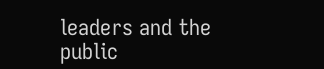leaders and the public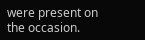were present on the occasion.